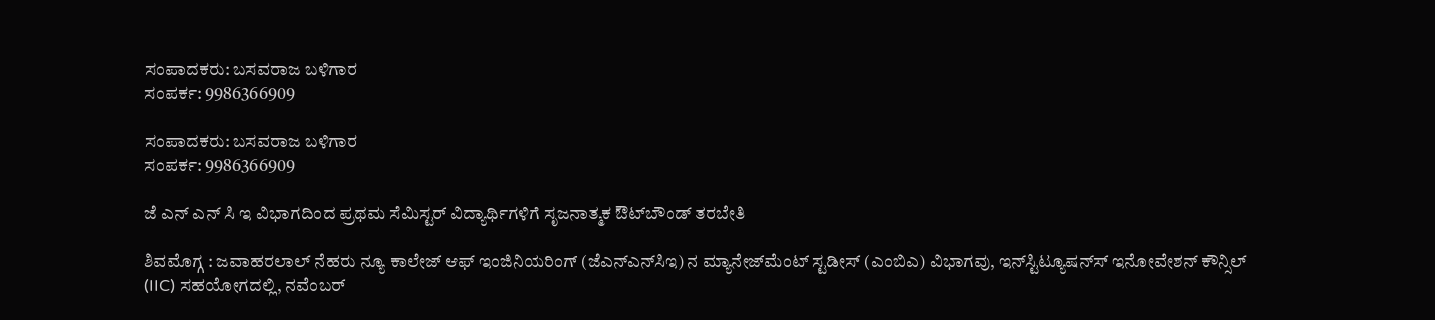ಸಂಪಾದಕರು: ಬಸವರಾಜ ಬಳಿಗಾರ
ಸಂಪರ್ಕ: 9986366909

ಸಂಪಾದಕರು: ಬಸವರಾಜ ಬಳಿಗಾರ
ಸಂಪರ್ಕ: 9986366909

ಜೆ ಎನ್ ಎನ್ ಸಿ ಇ ವಿಭಾಗದಿಂದ ಪ್ರಥಮ ಸೆಮಿಸ್ಟರ್ ವಿದ್ಯಾರ್ಥಿಗಳಿಗೆ ಸೃಜನಾತ್ಮಕ ಔಟ್‌ಬೌಂಡ್ ತರಬೇತಿ

ಶಿವಮೊಗ್ಗ : ಜವಾಹರಲಾಲ್ ನೆಹರು ನ್ಯೂ ಕಾಲೇಜ್ ಆಫ್ ಇಂಜಿನಿಯರಿಂಗ್ (ಜೆಎನ್ಎನ್‌ಸಿಇ) ನ ಮ್ಯಾನೇಜ್‌ಮೆಂಟ್ ಸ್ಟಡೀಸ್ (ಎಂಬಿಎ) ವಿಭಾಗವು, ಇನ್‌ಸ್ಟಿಟ್ಯೂಷನ್‍ಸ್ ಇನೋವೇಶನ್ ಕೌನ್ಸಿಲ್ (IIC) ಸಹಯೋಗದಲ್ಲಿ, ನವೆಂಬರ್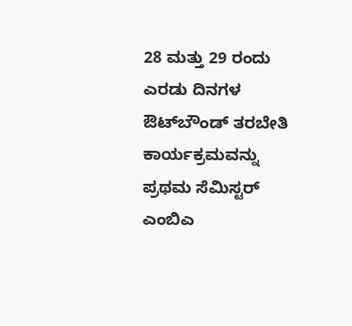28 ಮತ್ತು 29 ರಂದು ಎರಡು ದಿನಗಳ ಔಟ್‌ಬೌಂಡ್ ತರಬೇತಿ ಕಾರ್ಯಕ್ರಮವನ್ನು ಪ್ರಥಮ ಸೆಮಿಸ್ಟರ್ ಎಂಬಿಎ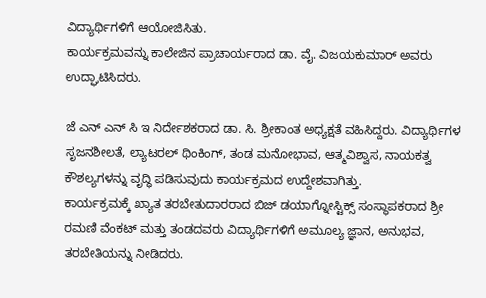ವಿದ್ಯಾರ್ಥಿಗಳಿಗೆ ಆಯೋಜಿಸಿತು.
ಕಾರ್ಯಕ್ರಮವನ್ನು ಕಾಲೇಜಿನ ಪ್ರಾಚಾರ್ಯರಾದ ಡಾ. ವೈ. ವಿಜಯಕುಮಾರ್ ಅವರು ಉದ್ಘಾಟಿಸಿದರು.

ಜೆ ಎನ್ ಎನ್ ಸಿ ಇ ನಿರ್ದೇಶಕರಾದ ಡಾ. ಸಿ. ಶ್ರೀಕಾಂತ ಅಧ್ಯಕ್ಷತೆ ವಹಿಸಿದ್ದರು. ವಿದ್ಯಾರ್ಥಿಗಳ ಸೃಜನಶೀಲತೆ, ಲ್ಯಾಟರಲ್ ಥಿಂಕಿಂಗ್, ತಂಡ ಮನೋಭಾವ, ಆತ್ಮವಿಶ್ವಾಸ, ನಾಯಕತ್ವ ಕೌಶಲ್ಯಗಳನ್ನು ವೃದ್ಧಿ ಪಡಿಸುವುದು ಕಾರ್ಯಕ್ರಮದ ಉದ್ದೇಶವಾಗಿತ್ತು.
ಕಾರ್ಯಕ್ರಮಕ್ಕೆ ಖ್ಯಾತ ತರಬೇತುದಾರರಾದ ಬಿಜ್ ಡಯಾಗ್ನೋಸ್ಟಿಕ್ಸ್ ಸಂಸ್ಥಾಪಕರಾದ ಶ್ರೀ ರಮಣಿ ವೆಂಕಟ್ ಮತ್ತು ತಂಡದವರು ವಿದ್ಯಾರ್ಥಿಗಳಿಗೆ ಅಮೂಲ್ಯ ಜ್ಞಾನ, ಅನುಭವ, ತರಬೇತಿಯನ್ನು ನೀಡಿದರು.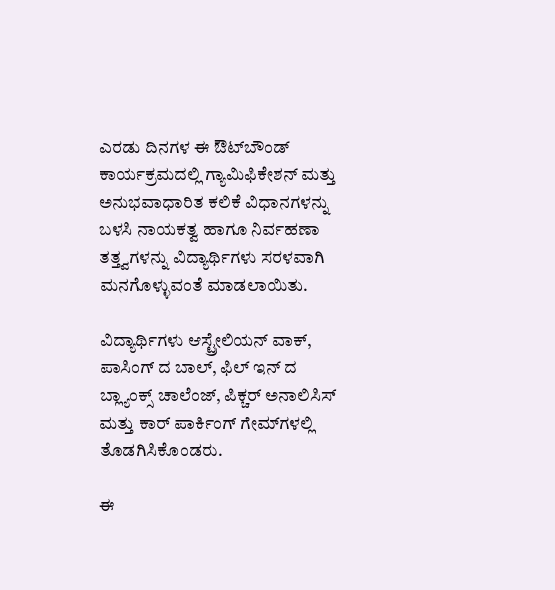ಎರಡು ದಿನಗಳ ಈ ಔಟ್‌ಬೌಂಡ್ ಕಾರ್ಯಕ್ರಮದಲ್ಲಿ ಗ್ಯಾಮಿಫಿಕೇಶನ್ ಮತ್ತು ಅನುಭವಾಧಾರಿತ ಕಲಿಕೆ ವಿಧಾನಗಳನ್ನು ಬಳಸಿ ನಾಯಕತ್ವ ಹಾಗೂ ನಿರ್ವಹಣಾ ತತ್ತ್ವಗಳನ್ನು ವಿದ್ಯಾರ್ಥಿಗಳು ಸರಳವಾಗಿ ಮನಗೊಳ್ಳುವಂತೆ ಮಾಡಲಾಯಿತು.

ವಿದ್ಯಾರ್ಥಿಗಳು ಆಸ್ಟ್ರೇಲಿಯನ್ ವಾಕ್, ಪಾಸಿಂಗ್ ದ ಬಾಲ್, ಫಿಲ್ ಇನ್ ದ ಬ್ಲ್ಯಾಂಕ್ಸ್ ಚಾಲೆಂಜ್, ಪಿಕ್ಚರ್ ಅನಾಲಿಸಿಸ್ ಮತ್ತು ಕಾರ್ ಪಾರ್ಕಿಂಗ್ ಗೇಮ್‌ಗಳಲ್ಲಿ ತೊಡಗಿಸಿಕೊಂಡರು.

ಈ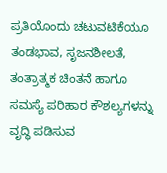ಪ್ರತಿಯೊಂದು ಚಟುವಟಿಕೆಯೂ ತಂಡಭಾವ, ಸೃಜನಶೀಲತೆ, ತಂತ್ರಾತ್ಮಕ ಚಿಂತನೆ ಹಾಗೂ ಸಮಸ್ಯೆ ಪರಿಹಾರ ಕೌಶಲ್ಯಗಳನ್ನು ವೃದ್ಧಿ ಪಡಿಸುವ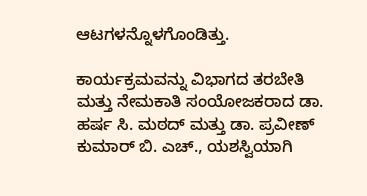ಆಟಗಳನ್ನೊಳಗೊಂಡಿತ್ತು.

ಕಾರ್ಯಕ್ರಮವನ್ನು ವಿಭಾಗದ ತರಬೇತಿ ಮತ್ತು ನೇಮಕಾತಿ ಸಂಯೋಜಕರಾದ ಡಾ. ಹರ್ಷ ಸಿ. ಮಠದ್ ಮತ್ತು ಡಾ. ಪ್ರವೀಣ್ ಕುಮಾರ್ ಬಿ. ಎಚ್., ಯಶಸ್ವಿಯಾಗಿ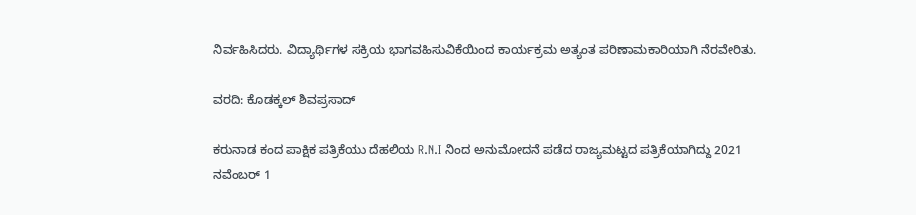ನಿರ್ವಹಿಸಿದರು. ವಿದ್ಯಾರ್ಥಿಗಳ ಸಕ್ರಿಯ ಭಾಗವಹಿಸುವಿಕೆಯಿಂದ ಕಾರ್ಯಕ್ರಮ ಅತ್ಯಂತ ಪರಿಣಾಮಕಾರಿಯಾಗಿ ನೆರವೇರಿತು.

ವರದಿ: ಕೊಡಕ್ಕಲ್ ಶಿವಪ್ರಸಾದ್

ಕರುನಾಡ ಕಂದ ಪಾಕ್ಷಿಕ ಪತ್ರಿಕೆಯು ದೆಹಲಿಯ R.N.I ನಿಂದ ಅನುಮೋದನೆ ಪಡೆದ ರಾಜ್ಯಮಟ್ಟದ ಪತ್ರಿಕೆಯಾಗಿದ್ದು 2021 ನವೆಂಬರ್ 1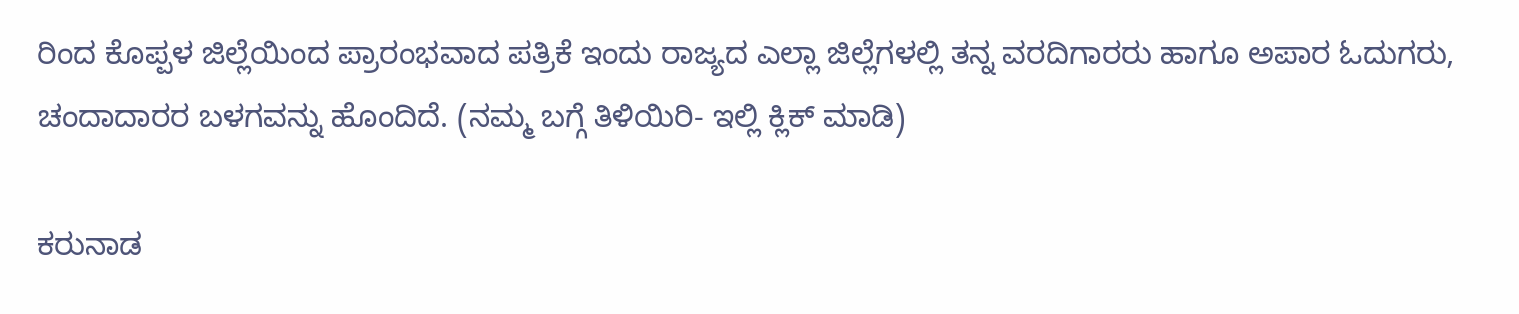ರಿಂದ ಕೊಪ್ಪಳ ಜಿಲ್ಲೆಯಿಂದ ಪ್ರಾರಂಭವಾದ ಪತ್ರಿಕೆ ಇಂದು ರಾಜ್ಯದ ಎಲ್ಲಾ ಜಿಲ್ಲೆಗಳಲ್ಲಿ ತನ್ನ ವರದಿಗಾರರು ಹಾಗೂ ಅಪಾರ ಓದುಗರು, ಚಂದಾದಾರರ ಬಳಗವನ್ನು ಹೊಂದಿದೆ. (ನಮ್ಮ ಬಗ್ಗೆ ತಿಳಿಯಿರಿ- ಇಲ್ಲಿ ಕ್ಲಿಕ್‌ ಮಾಡಿ)

ಕರುನಾಡ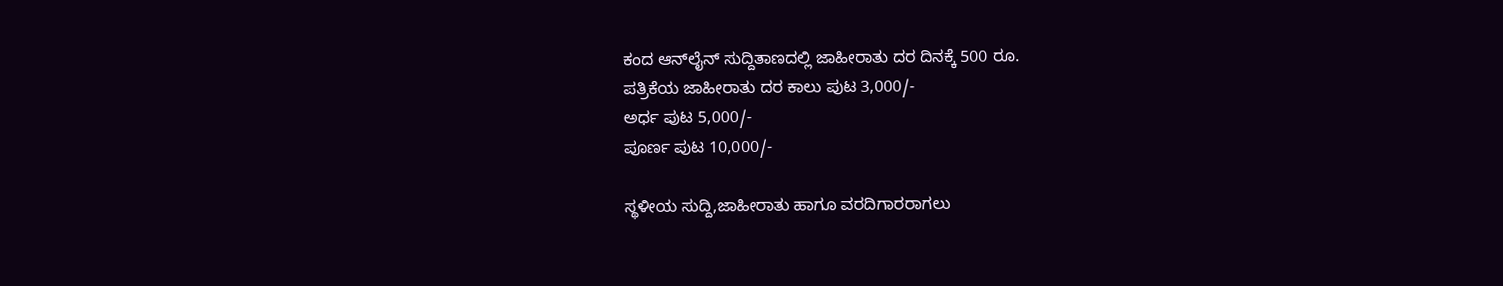ಕಂದ ಆನ್‌ಲೈನ್‌ ಸುದ್ದಿತಾಣದಲ್ಲಿ ಜಾಹೀರಾತು ದರ ದಿನಕ್ಕೆ 500 ರೂ.
ಪತ್ರಿಕೆಯ ಜಾಹೀರಾತು ದರ ಕಾಲು ಪುಟ 3,000/-
ಅರ್ಧ ಪುಟ 5,000/-
ಪೂರ್ಣ ಪುಟ 10,000/-

ಸ್ಥಳೀಯ ಸುದ್ದಿ,ಜಾಹೀರಾತು ಹಾಗೂ ವರದಿಗಾರರಾಗಲು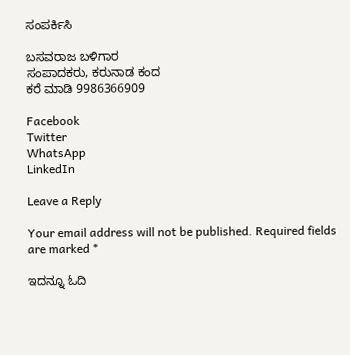ಸಂಪರ್ಕಿಸಿ

ಬಸವರಾಜ ಬಳಿಗಾರ
ಸಂಪಾದಕರು, ಕರುನಾಡ ಕಂದ
ಕರೆ ಮಾಡಿ 9986366909

Facebook
Twitter
WhatsApp
LinkedIn

Leave a Reply

Your email address will not be published. Required fields are marked *

ಇದನ್ನೂ ಓದಿ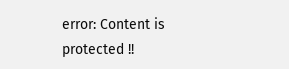error: Content is protected !!